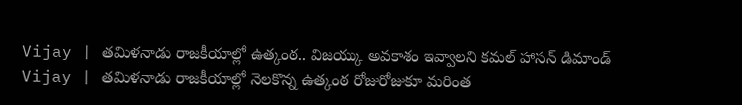Vijay | తమిళనాడు రాజకీయాల్లో ఉత్కంఠ.. విజయ్కు అవకాశం ఇవ్వాలని కమల్ హాసన్ డిమాండ్
Vijay | తమిళనాడు రాజకీయాల్లో నెలకొన్న ఉత్కంఠ రోజురోజుకూ మరింత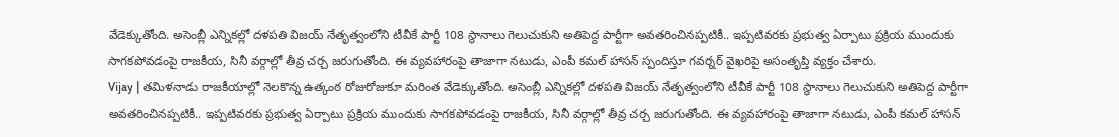వేడెక్కుతోంది. అసెంబ్లీ ఎన్నికల్లో దళపతి విజయ్ నేతృత్వంలోని టీవీకే పార్టీ 108 స్థానాలు గెలుచుకుని అతిపెద్ద పార్టీగా అవతరించినప్పటికీ.. ఇప్పటివరకు ప్రభుత్వ ఏర్పాటు ప్రక్రియ ముందుకు సాగకపోవడంపై రాజకీయ, సినీ వర్గాల్లో తీవ్ర చర్చ జరుగుతోంది. ఈ వ్యవహారంపై తాజాగా నటుడు, ఎంపీ కమల్ హాసన్ స్పందిస్తూ గవర్నర్ వైఖరిపై అసంతృప్తి వ్యక్తం చేశారు.
Vijay | తమిళనాడు రాజకీయాల్లో నెలకొన్న ఉత్కంఠ రోజురోజుకూ మరింత వేడెక్కుతోంది. అసెంబ్లీ ఎన్నికల్లో దళపతి విజయ్ నేతృత్వంలోని టీవీకే పార్టీ 108 స్థానాలు గెలుచుకుని అతిపెద్ద పార్టీగా అవతరించినప్పటికీ.. ఇప్పటివరకు ప్రభుత్వ ఏర్పాటు ప్రక్రియ ముందుకు సాగకపోవడంపై రాజకీయ, సినీ వర్గాల్లో తీవ్ర చర్చ జరుగుతోంది. ఈ వ్యవహారంపై తాజాగా నటుడు, ఎంపీ కమల్ హాసన్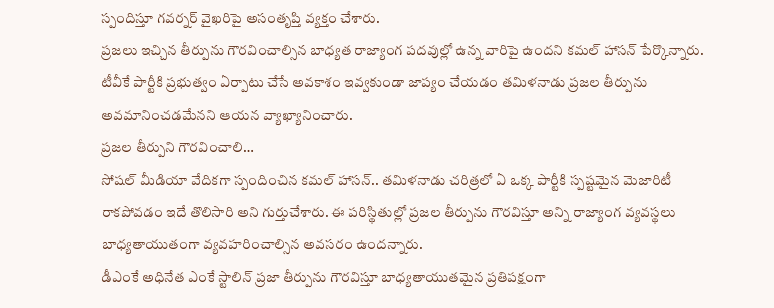స్పందిస్తూ గవర్నర్ వైఖరిపై అసంతృప్తి వ్యక్తం చేశారు.
ప్రజలు ఇచ్చిన తీర్పును గౌరవించాల్సిన బాధ్యత రాజ్యాంగ పదవుల్లో ఉన్న వారిపై ఉందని కమల్ హాసన్ పేర్కొన్నారు. టీవీకే పార్టీకి ప్రభుత్వం ఏర్పాటు చేసే అవకాశం ఇవ్వకుండా జాప్యం చేయడం తమిళనాడు ప్రజల తీర్పును అవమానించడమేనని ఆయన వ్యాఖ్యానించారు.
ప్రజల తీర్పుని గౌరవించాలి…
సోషల్ మీడియా వేదికగా స్పందించిన కమల్ హాసన్.. తమిళనాడు చరిత్రలో ఏ ఒక్క పార్టీకి స్పష్టమైన మెజారిటీ రాకపోవడం ఇదే తొలిసారి అని గుర్తుచేశారు. ఈ పరిస్థితుల్లో ప్రజల తీర్పును గౌరవిస్తూ అన్ని రాజ్యాంగ వ్యవస్థలు బాధ్యతాయుతంగా వ్యవహరించాల్సిన అవసరం ఉందన్నారు.
డీఎంకే అధినేత ఎంకే స్టాలిన్ ప్రజా తీర్పును గౌరవిస్తూ బాధ్యతాయుతమైన ప్రతిపక్షంగా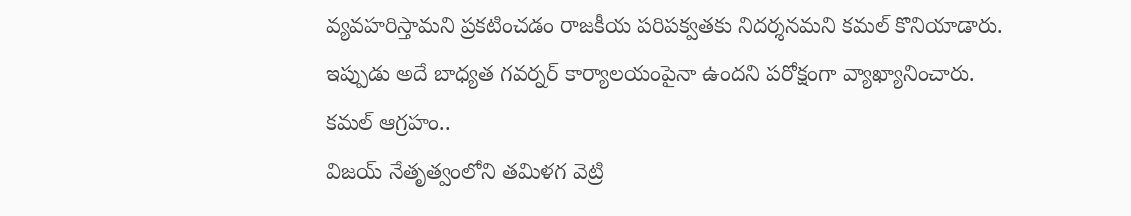వ్యవహరిస్తామని ప్రకటించడం రాజకీయ పరిపక్వతకు నిదర్శనమని కమల్ కొనియాడారు. ఇప్పుడు అదే బాధ్యత గవర్నర్ కార్యాలయంపైనా ఉందని పరోక్షంగా వ్యాఖ్యానించారు.
కమల్ ఆగ్రహం..
విజయ్ నేతృత్వంలోని తమిళగ వెట్రి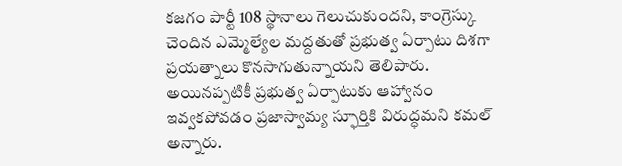కజగం పార్టీ 108 స్థానాలు గెలుచుకుందని, కాంగ్రెస్కు చెందిన ఎమ్మెల్యేల మద్దతుతో ప్రభుత్వ ఏర్పాటు దిశగా ప్రయత్నాలు కొనసాగుతున్నాయని తెలిపారు. అయినప్పటికీ ప్రభుత్వ ఏర్పాటుకు ఆహ్వానం ఇవ్వకపోవడం ప్రజాస్వామ్య స్ఫూర్తికి విరుద్ధమని కమల్ అన్నారు.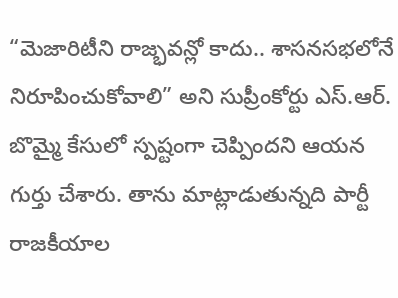“మెజారిటీని రాజ్భవన్లో కాదు.. శాసనసభలోనే నిరూపించుకోవాలి” అని సుప్రీంకోర్టు ఎస్.ఆర్. బొమ్మై కేసులో స్పష్టంగా చెప్పిందని ఆయన గుర్తు చేశారు. తాను మాట్లాడుతున్నది పార్టీ రాజకీయాల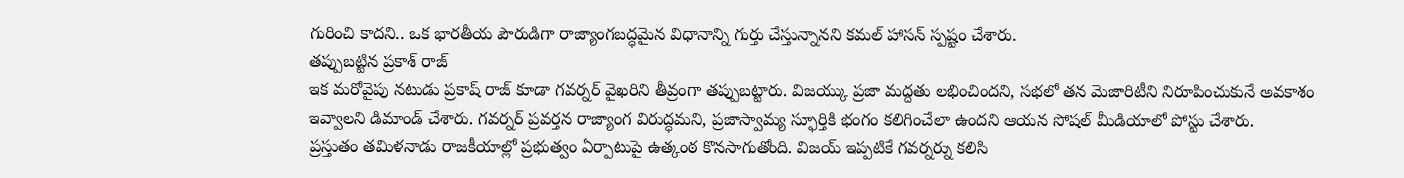గురించి కాదని.. ఒక భారతీయ పౌరుడిగా రాజ్యాంగబద్ధమైన విధానాన్ని గుర్తు చేస్తున్నానని కమల్ హాసన్ స్పష్టం చేశారు.
తప్పుబట్టిన ప్రకాశ్ రాజ్
ఇక మరోవైపు నటుడు ప్రకాష్ రాజ్ కూడా గవర్నర్ వైఖరిని తీవ్రంగా తప్పుబట్టారు. విజయ్కు ప్రజా మద్దతు లభించిందని, సభలో తన మెజారిటీని నిరూపించుకునే అవకాశం ఇవ్వాలని డిమాండ్ చేశారు. గవర్నర్ ప్రవర్తన రాజ్యాంగ విరుద్ధమని, ప్రజాస్వామ్య స్ఫూర్తికి భంగం కలిగించేలా ఉందని ఆయన సోషల్ మీడియాలో పోస్టు చేశారు.
ప్రస్తుతం తమిళనాడు రాజకీయాల్లో ప్రభుత్వం ఏర్పాటుపై ఉత్కంఠ కొనసాగుతోంది. విజయ్ ఇప్పటికే గవర్నర్ను కలిసి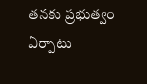తనకు ప్రభుత్వం ఏర్పాటు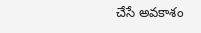చేసే అవకాశం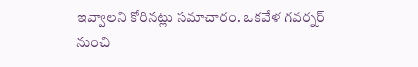ఇవ్వాలని కోరినట్లు సమాచారం. ఒకవేళ గవర్నర్ నుంచి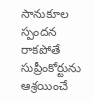సానుకూల స్పందన రాకపోతే సుప్రీంకోర్టును ఆశ్రయించే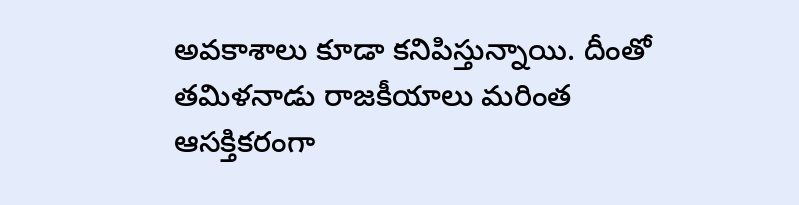అవకాశాలు కూడా కనిపిస్తున్నాయి. దీంతో తమిళనాడు రాజకీయాలు మరింత ఆసక్తికరంగా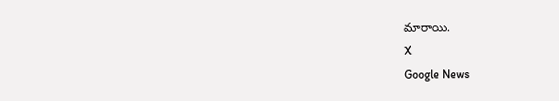మారాయి.
X
Google News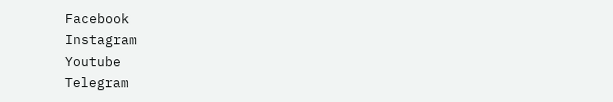Facebook
Instagram
Youtube
Telegram